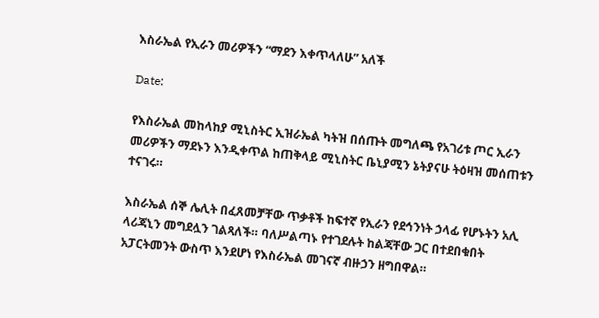እስራኤል የኢራን መሪዎችን “ማደን እቀጥላለሁ” አለች

Date:

የእስራኤል መከላከያ ሚኒስትር ኢዝራኤል ካትዝ በሰጡት መግለጫ የአገሪቱ ጦር ኢራን መሪዎችን ማደኑን እንዲቀጥል ከጠቅላይ ሚኒስትር ቤኒያሚን ኔትያናሁ ትዕዛዝ መሰጠቱን ተናገሩ።

እስራኤል ሰኞ ሌሊት በፈጸመቻቸው ጥቃቶች ከፍተኛ የኢራን የደኅንነት ኃላፊ የሆኑትን አሊ ላሪጃኒን መግደሏን ገልጻለች። ባለሥልጣኑ የተገደሉት ከልጃቸው ጋር በተደበቁበት አፓርትመንት ውስጥ እንደሆነ የእስራኤል መገናኛ ብዙኃን ዘግበዋል።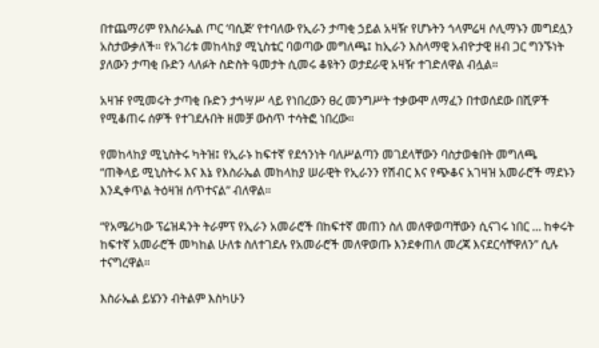በተጨማሪም የእስራኤል ጦር ‘ባሲጅ’ የተባለው የኢራን ታጣቂ ኃይል አዛዥ የሆኑትን ጎላምሬዛ ሶሊማኑን መግደሏን አስታውቃለች። የአገሪቱ መከላከያ ሚኒስቴር ባወጣው መግለጫ፤ ከኢራን እስላማዊ አብዮታዊ ዘብ ጋር ግንኙነት ያለውን ታጣቂ ቡድን ላለፉት ስድስት ዓመታት ሲመሩ ቆዩትን ወታደራዊ አዛዥ ተገድለዋል ብሏል።

አዛዡ የሚመሩት ታጣቂ ቡድን ታኅሣሥ ላይ የነበረውን ፀረ መንግሥት ተቃውሞ ለማፈን በተወሰደው በሺዎች የሚቆጠሩ ሰዎች የተገደሉበት ዘመቻ ውስጥ ተሳትፎ ነበረው።

የመከላከያ ሚኒስትሩ ካትዝ፤ የኢራኑ ከፍተኛ የደኅንነት ባለሥልጣን መገደላቸውን ባስታወቁበት መግለጫ “ጠቅላይ ሚኒስትሩ እና እኔ የእስራኤል መከላከያ ሠራዊት የኢራንን የሽብር እና የጭቆና አገዛዝ አመራሮች ማደኑን እንዲቀጥል ትዕዛዝ ሰጥተናል” ብለዋል።

“የአሜሪካው ፕሬዝዳንት ትራምፕ የኢራን አመራሮች በከፍተኛ መጠን ስለ መለዋወጣቸውን ሲናገሩ ነበር … ከቀሩት ከፍተኛ አመራሮች መካከል ሁለቱ ስለተገደሉ የአመራሮች መለዋወጡ እንደቀጠለ መረጃ እናደርሳቸዋለን” ሲሉ ተናግረዋል።

እስራኤል ይሄንን ብትልም እስካሁን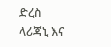ድረስ ላሪጃኒ እና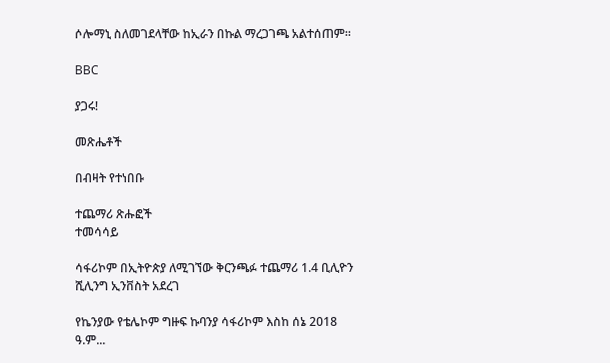ሶሎማኒ ስለመገደላቸው ከኢራን በኩል ማረጋገጫ አልተሰጠም።

BBC

ያጋሩ!

መጽሔቶች

በብዛት የተነበቡ

ተጨማሪ ጽሑፎች
ተመሳሳይ

ሳፋሪኮም በኢትዮጵያ ለሚገኘው ቅርንጫፉ ተጨማሪ 1.4 ቢሊዮን ሺሊንግ ኢንቨስት አደረገ

የኬንያው የቴሌኮም ግዙፍ ኩባንያ ሳፋሪኮም እስከ ሰኔ 2018 ዓ.ም...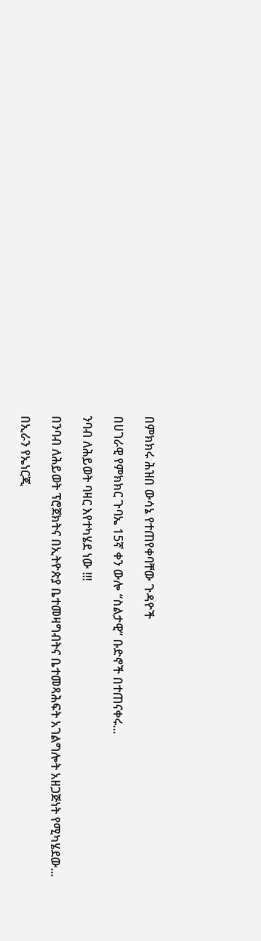በምክክሩ ሕዝበ ውሳኔ የተጠየቀባቸው ጉዳዮች

በሀገራዊ የምክክር ጉባኤ 15ኛ ቀን ውሎ “ስልታዊ” ቡድኖች በተጠናቀሩ...

ንባብ ለሕይወት ባዛር እየተካሄደ ነው !!!

በንባብ ለሕይወት ፕሮጀክትና በኢትዮጵያ ቤተመዛግብትና ቤተመጻሕፍት አገልግሎት አዘጋጅነት የሚካሄደው...

በኢራን የኤነርጂ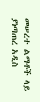መሠረተ ልማቶች ላይ ያነጣጠረ አዲስ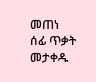መጠነ ሰፊ ጥቃት መታቀዱ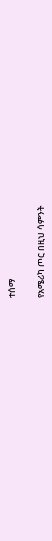ተሰማ

የአሜሪካ ጦር በዚህ ሳምንት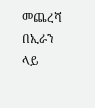መጨረሻ በኢራን ላይ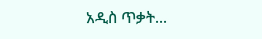አዲስ ጥቃት...